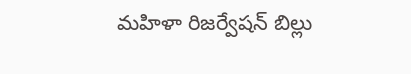మహిళా రిజర్వేషన్ బిల్లు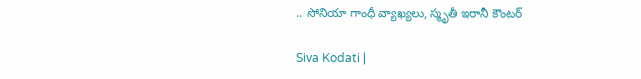.. సోనియా గాంధీ వ్యాఖ్యలు, స్మృతీ ఇరానీ కౌంటర్

Siva Kodati |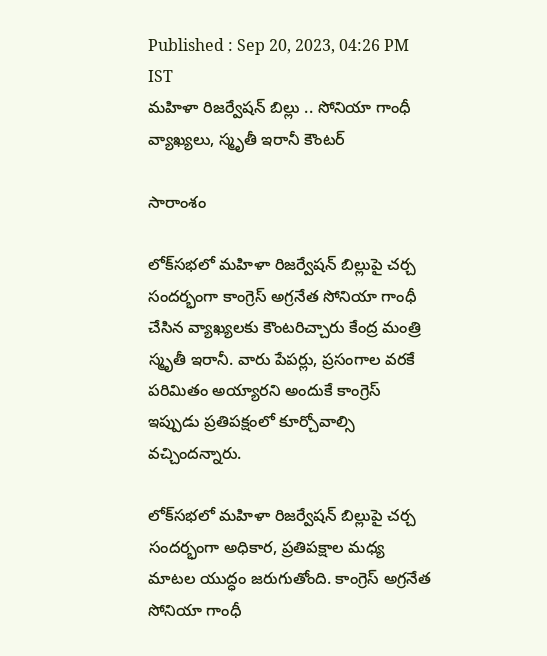Published : Sep 20, 2023, 04:26 PM IST
మహిళా రిజర్వేషన్ బిల్లు .. సోనియా గాంధీ వ్యాఖ్యలు, స్మృతీ ఇరానీ కౌంటర్

సారాంశం

లోక్‌సభలో మహిళా రిజర్వేషన్ బిల్లుపై చర్చ సందర్భంగా కాంగ్రెస్ అగ్రనేత సోనియా గాంధీ చేసిన వ్యాఖ్యలకు కౌంటరిచ్చారు కేంద్ర మంత్రి స్మృతీ ఇరానీ. వారు పేపర్లు, ప్రసంగాల వరకే పరిమితం అయ్యారని అందుకే కాంగ్రెస్ ఇప్పుడు ప్రతిపక్షంలో కూర్చోవాల్సి వచ్చిందన్నారు.

లోక్‌సభలో మహిళా రిజర్వేషన్ బిల్లుపై చర్చ సందర్భంగా అధికార, ప్రతిపక్షాల మధ్య మాటల యుద్ధం జరుగుతోంది. కాంగ్రెస్ అగ్రనేత సోనియా గాంధీ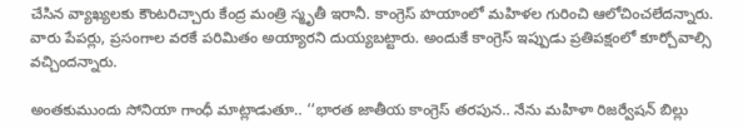చేసిన వ్యాఖ్యలకు కౌంటరిచ్చారు కేంద్ర మంత్రి స్మృతీ ఇరానీ. కాంగ్రెస్ హయాంలో మహిళల గురించి ఆలోచించలేదన్నారు. వారు పేపర్లు, ప్రసంగాల వరకే పరిమితం అయ్యారని దుయ్యబట్టారు. అందుకే కాంగ్రెస్ ఇప్పుడు ప్రతిపక్షంలో కూర్చోవాల్సి వచ్చిందన్నారు.

అంతకుముందు సోనియా గాంధీ మాట్లాడుతూ.. ‘‘భారత జాతీయ కాంగ్రెస్ తరపున.. నేను మహిళా రిజర్వేషన్ బిల్లు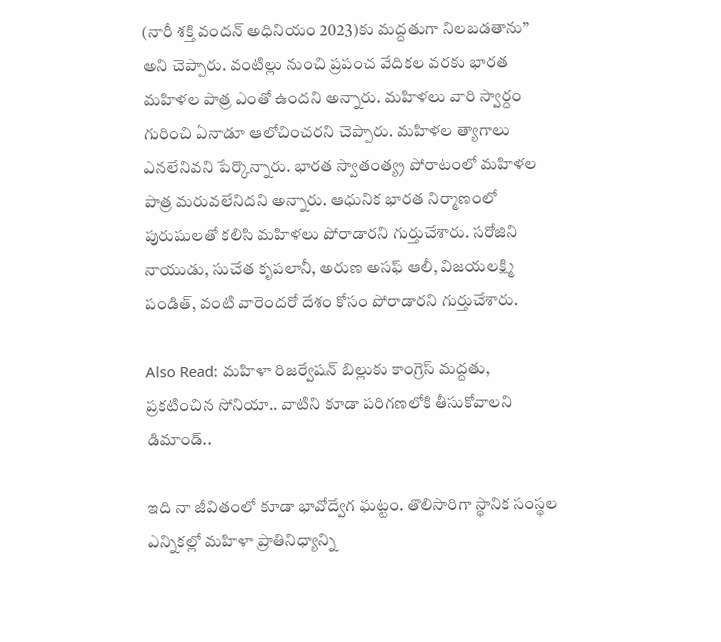(నారీ శక్తి వందన్ అధినియం 2023)కు మద్దతుగా నిలబడతాను’’ అని చెప్పారు. వంటిల్లు నుంచి ప్రపంచ వేదికల వరకు భారత మహిళల పాత్ర ఎంతో ఉందని అన్నారు. మహిళలు వారి స్వార్దం గురించి ఏనాడూ ఆలోచించరని చెప్పారు. మహిళల త్యాగాలు ఎనలేనివని పేర్కొన్నారు. భారత స్వాతంత్య్ర పోరాటంలో మహిళల పాత్ర మరువలేనిదని అన్నారు. ఆధునిక భారత నిర్మాణంలో పురుషులతో కలిసి మహిళలు పోరాడారని గుర్తుచేశారు. సరోజిని నాయుడు, సుచేత కృపలానీ, అరుణ అసఫ్ ఆలీ, విజయలక్ష్మి పండిత్, వంటి వారెందరో దేశం కోసం పోరాడారని గుర్తుచేశారు.

Also Read: మహిళా రిజర్వేషన్ బిల్లుకు కాంగ్రెస్ మద్దతు, ప్రకటించిన సోనియా.. వాటిని కూడా పరిగణలోకి తీసుకోవాలని డిమాండ్..

ఇది నా జీవితంలో కూడా భావోద్వేగ ఘట్టం. తొలిసారిగా స్థానిక సంస్థల ఎన్నికల్లో మహిళా ప్రాతినిధ్యాన్ని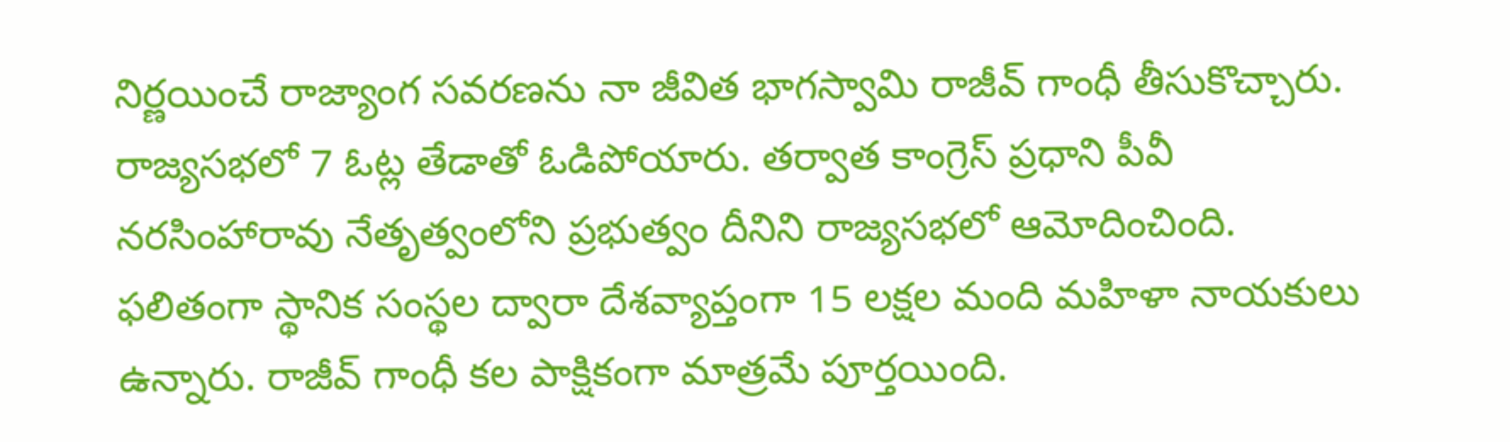నిర్ణయించే రాజ్యాంగ సవరణను నా జీవిత భాగస్వామి రాజీవ్ గాంధీ తీసుకొచ్చారు. రాజ్యసభలో 7 ఓట్ల తేడాతో ఓడిపోయారు. తర్వాత కాంగ్రెస్ ప్రధాని పీవీ నరసింహారావు నేతృత్వంలోని ప్రభుత్వం దీనిని రాజ్యసభలో ఆమోదించింది. ఫలితంగా స్థానిక సంస్థల ద్వారా దేశవ్యాప్తంగా 15 లక్షల మంది మహిళా నాయకులు ఉన్నారు. రాజీవ్ గాంధీ కల పాక్షికంగా మాత్రమే పూర్తయింది.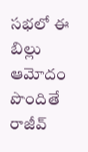సభలో ఈ బిల్లు ఆమోదం పొందితే రాజీవ్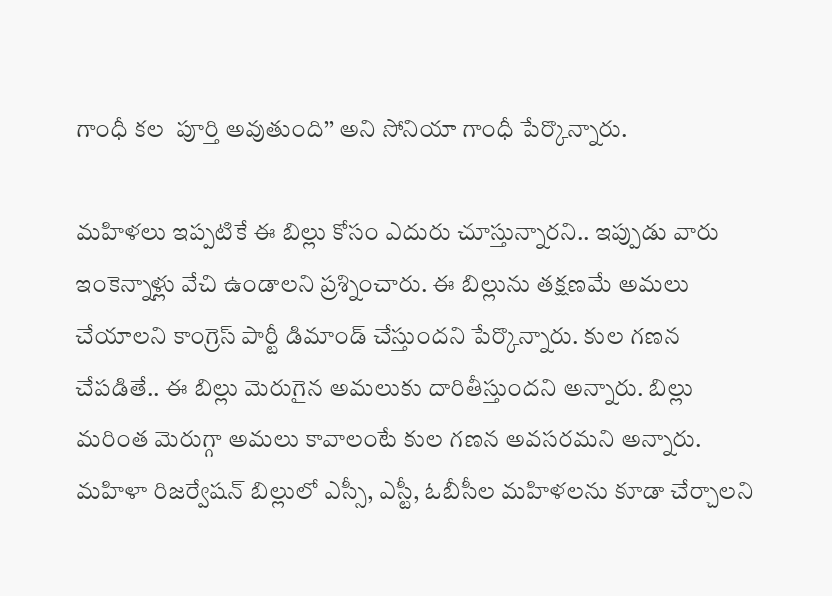గాంధీ కల  పూర్తి అవుతుంది’’ అని సోనియా గాంధీ పేర్కొన్నారు.

మహిళలు ఇప్పటికే ఈ బిల్లు కోసం ఎదురు చూస్తున్నారని.. ఇప్పుడు వారు ఇంకెన్నాళ్లు వేచి ఉండాలని ప్రశ్నించారు. ఈ బిల్లును తక్షణమే అమలు చేయాలని కాంగ్రెస్ పార్టీ డిమాండ్ చేస్తుందని పేర్కొన్నారు. కుల గణన చేపడితే.. ఈ బిల్లు మెరుగైన అమలుకు దారితీస్తుందని అన్నారు. బిల్లు మరింత మెరుగ్గా అమలు కావాలంటే కుల గణన అవసరమని అన్నారు. మహిళా రిజర్వేషన్ బిల్లులో ఎస్సీ, ఎస్టీ, ఓబీసీల మహిళలను కూడా చేర్చాలని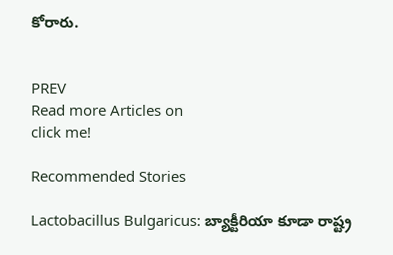కోరారు.


PREV
Read more Articles on
click me!

Recommended Stories

Lactobacillus Bulgaricus: బ్యాక్టీరియా కూడా రాష్ట్ర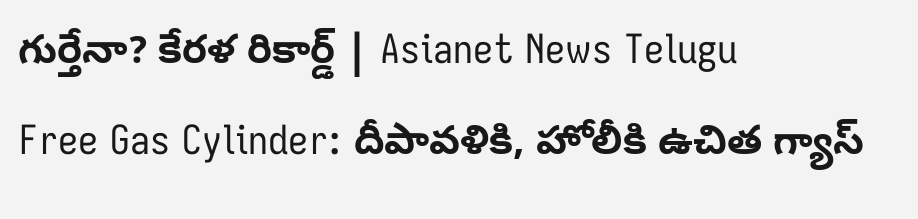గుర్తేనా? కేరళ రికార్డ్ | Asianet News Telugu
Free Gas Cylinder: దీపావళికి, హోలీకి ఉచిత గ్యాస్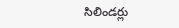సిలిండర్లు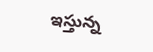ఇస్తున్న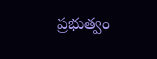ప్రభుత్వం